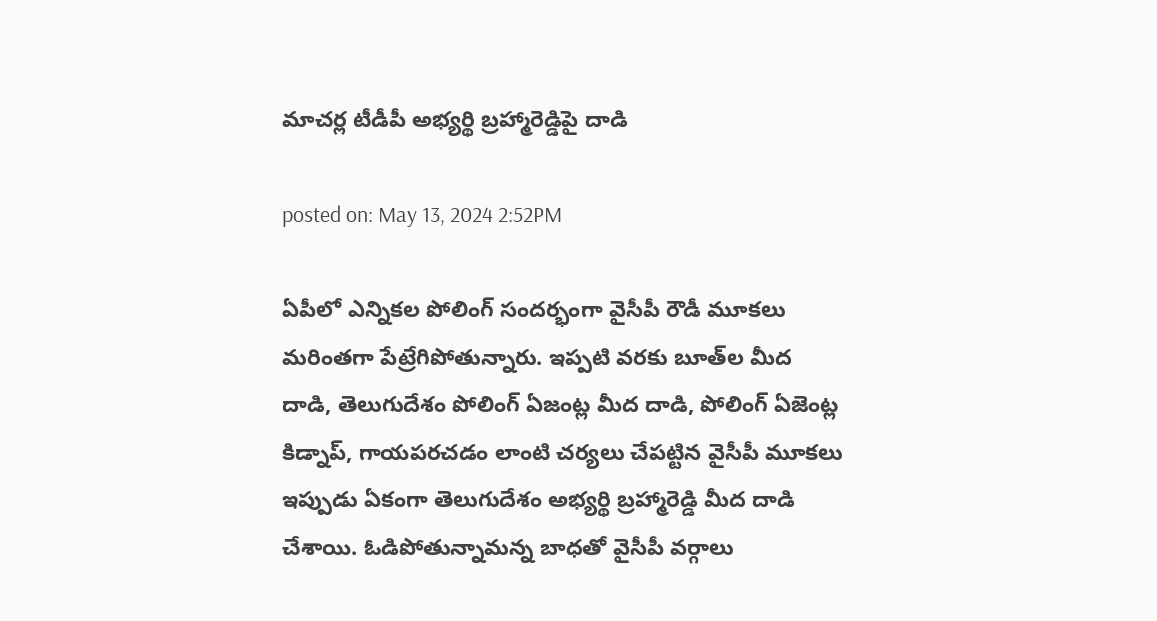మాచర్ల టీడీపీ అభ్యర్థి బ్రహ్మారెడ్డిపై దాడి

posted on: May 13, 2024 2:52PM

ఏపీలో ఎన్నికల పోలింగ్ సందర్భంగా వైసీపీ రౌడీ మూకలు మరింతగా పేట్రేగిపోతున్నారు. ఇప్పటి వరకు బూత్‌ల మీద దాడి, తెలుగుదేశం పోలింగ్ ఏజంట్ల మీద దాడి, పోలింగ్ ఏజెంట్ల కిడ్నాప్, గాయపరచడం లాంటి చర్యలు చేపట్టిన వైసీపీ మూకలు ఇప్పుడు ఏకంగా తెలుగుదేశం అభ్యర్థి బ్రహ్మారెడ్డి మీద దాడి చేశాయి. ఓడిపోతున్నామన్న బాధతో వైసీపీ వర్గాలు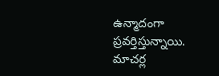ఉన్మాదంగా ప్రవర్తిస్తున్నాయి. మాచర్ల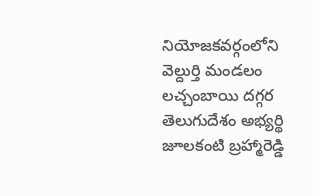నియోజకవర్గంలోని వెల్దుర్తి మండలం లచ్చంబాయి దగ్గర తెలుగుదేశం అభ్యర్థి జూలకంటి బ్రహ్మారెడ్డి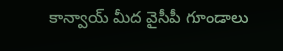కాన్వాయ్ మీద వైసీపీ గూండాలు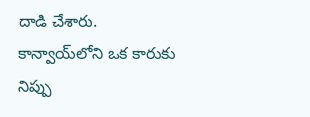దాడి చేశారు. కాన్వాయ్‌లోని ఒక కారుకు నిప్పు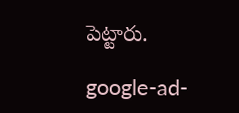పెట్టారు.

google-ad-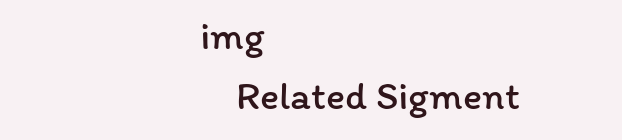img
    Related Sigment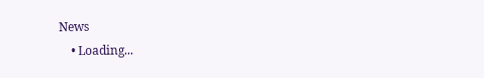News
    • Loading...